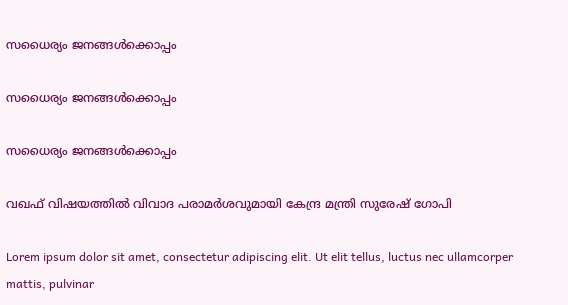സധൈര്യം ജനങ്ങൾക്കൊപ്പം

സധൈര്യം ജനങ്ങൾക്കൊപ്പം

സധൈര്യം ജനങ്ങൾക്കൊപ്പം

വഖഫ് വിഷയത്തിൽ വിവാദ പരാമർശവുമായി കേന്ദ്ര മന്ത്രി സുരേഷ് ഗോപി

Lorem ipsum dolor sit amet, consectetur adipiscing elit. Ut elit tellus, luctus nec ullamcorper mattis, pulvinar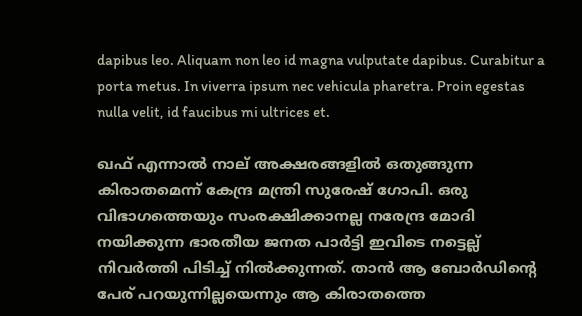dapibus leo. Aliquam non leo id magna vulputate dapibus. Curabitur a porta metus. In viverra ipsum nec vehicula pharetra. Proin egestas nulla velit, id faucibus mi ultrices et.

ഖഫ് എന്നാൽ നാല് അക്ഷരങ്ങളിൽ ഒതുങ്ങുന്ന കിരാതമെന്ന് കേന്ദ്ര മന്ത്രി സുരേഷ് ഗോപി. ഒരു വിഭാഗത്തെയും സംരക്ഷിക്കാനല്ല നരേന്ദ്ര മോദി നയിക്കുന്ന ഭാരതീയ ജനത പാർട്ടി ഇവിടെ നട്ടെല്ല് നിവർത്തി പിടിച്ച് നിൽക്കുന്നത്. താൻ ആ ബോർഡിന്റെ പേര് പറയുന്നില്ലയെന്നും ആ കിരാതത്തെ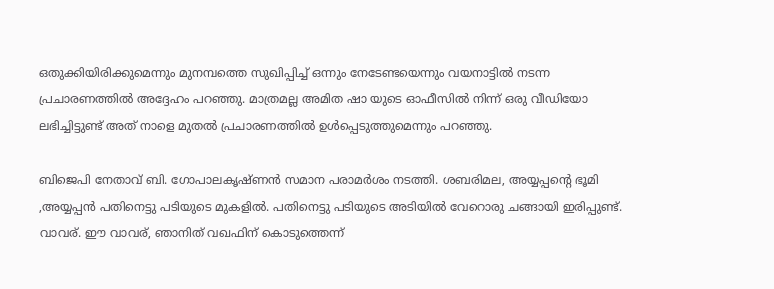ഒതുക്കിയിരിക്കുമെന്നും മുനമ്പത്തെ സുഖിപ്പിച്ച് ഒന്നും നേടേണ്ടയെന്നും വയനാട്ടിൽ നടന്ന പ്രചാരണത്തിൽ അദ്ദേഹം പറഞ്ഞു. മാത്രമല്ല അമിത ഷാ യുടെ ഓഫീസിൽ നിന്ന് ഒരു വീഡിയോ ലഭിച്ചിട്ടുണ്ട് അത് നാളെ മുതൽ പ്രചാരണത്തിൽ ഉൾപ്പെടുത്തുമെന്നും പറഞ്ഞു.

ബിജെപി നേതാവ് ബി. ഗോപാലകൃഷ്ണൻ സമാന പരാമർശം നടത്തി. ശബരിമല, അയ്യപ്പന്റെ ഭൂമി ,അയ്യപ്പൻ പതിനെട്ടു പടിയുടെ മുകളിൽ. പതിനെട്ടു പടിയുടെ അടിയിൽ വേറൊരു ചങ്ങായി ഇരിപ്പുണ്ട്. വാവര്. ഈ വാവര്, ഞാനിത് വഖഫിന് കൊടുത്തെന്ന്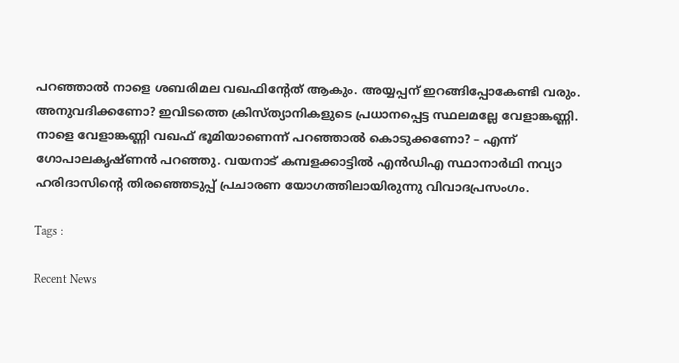പറഞ്ഞാൽ നാളെ ശബരിമല വഖഫിന്റേത് ആകും. അയ്യപ്പന് ഇറങ്ങിപ്പോകേണ്ടി വരും. അനുവദിക്കണോ? ഇവിടത്തെ ക്രിസ്ത്യാനികളുടെ പ്രധാനപ്പെട്ട സ്ഥലമല്ലേ വേളാങ്കണ്ണി. നാളെ വേളാങ്കണ്ണി വഖഫ് ഭൂമിയാണെന്ന് പറഞ്ഞാൽ കൊടുക്കണോ? – എന്ന് ഗോപാലകൃഷ്ണൻ പറഞ്ഞു. വയനാട് കമ്പളക്കാട്ടില്‍ എന്‍ഡിഎ സ്ഥാനാര്‍ഥി നവ്യാ ഹരിദാസിന്റെ തിരഞ്ഞെടുപ്പ് പ്രചാരണ യോഗത്തിലായിരുന്നു വിവാദപ്രസംഗം.

Tags :

Recent News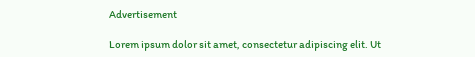Advertisement

Lorem ipsum dolor sit amet, consectetur adipiscing elit. Ut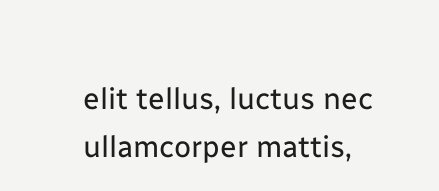elit tellus, luctus nec ullamcorper mattis,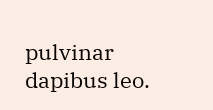pulvinar dapibus leo.